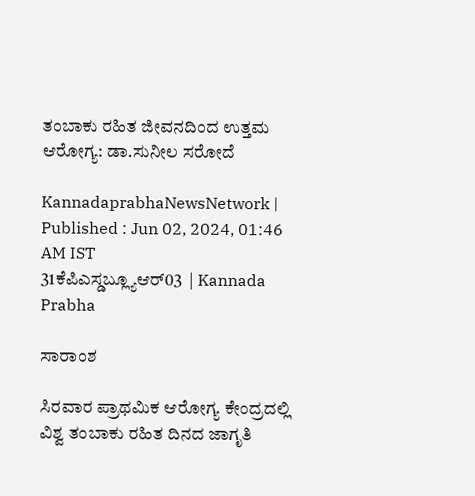ತಂಬಾಕು ರಹಿತ ಜೀವನದಿಂದ ಉತ್ತಮ ಆರೋಗ್ಯ: ಡಾ.ಸುನೀಲ ಸರೋದೆ

KannadaprabhaNewsNetwork |
Published : Jun 02, 2024, 01:46 AM IST
31ಕೆಪಿಎಸ್ಡಬ್ಲ್ಯೂಆರ್03  | Kannada Prabha

ಸಾರಾಂಶ

ಸಿರವಾರ ಪ್ರಾಥಮಿಕ ಆರೋಗ್ಯ ಕೇಂದ್ರದಲ್ಲಿ ವಿಶ್ವ ತಂಬಾಕು ರಹಿತ ದಿನದ ಜಾಗೃತಿ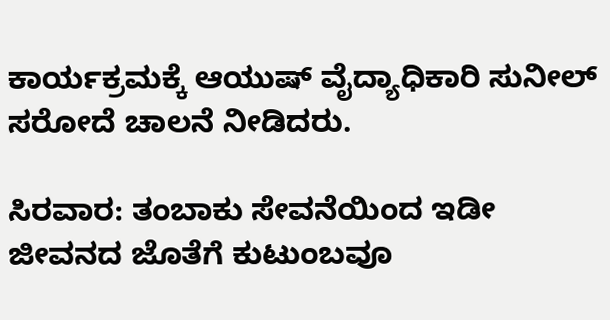ಕಾರ್ಯಕ್ರಮಕ್ಕೆ ಆಯುಷ್ ವೈದ್ಯಾಧಿಕಾರಿ ಸುನೀಲ್ ಸರೋದೆ ಚಾಲನೆ ನೀಡಿದರು.

ಸಿರವಾರ: ತಂಬಾಕು ಸೇವನೆಯಿಂದ ಇಡೀ ಜೀವನದ ಜೊತೆಗೆ ಕುಟುಂಬವೂ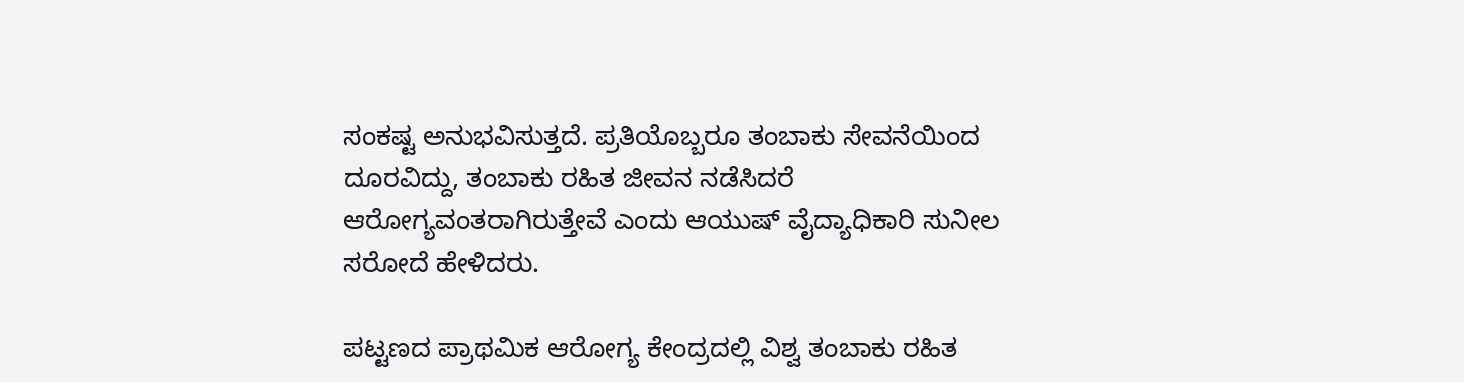ಸಂಕಷ್ಟ ಅನುಭವಿಸುತ್ತದೆ. ಪ್ರತಿಯೊಬ್ಬರೂ ತಂಬಾಕು ಸೇವನೆಯಿಂದ ದೂರವಿದ್ದು, ತಂಬಾಕು ರಹಿತ ಜೀವನ ನಡೆಸಿದರೆ ಆರೋಗ್ಯವಂತರಾಗಿರುತ್ತೇವೆ ಎಂದು ಆಯುಷ್ ವೈದ್ಯಾಧಿಕಾರಿ ಸುನೀಲ ಸರೋದೆ ಹೇಳಿದರು.

ಪಟ್ಟಣದ ಪ್ರಾಥಮಿಕ ಆರೋಗ್ಯ ಕೇಂದ್ರದಲ್ಲಿ ವಿಶ್ವ ತಂಬಾಕು ರಹಿತ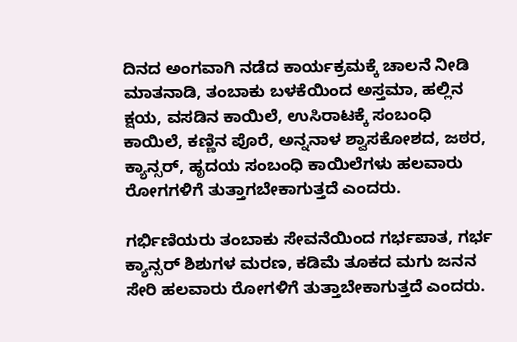ದಿನದ ಅಂಗವಾಗಿ ನಡೆದ ಕಾರ್ಯಕ್ರಮಕ್ಕೆ ಚಾಲನೆ ನೀಡಿ ಮಾತನಾಡಿ, ತಂಬಾಕು ಬಳಕೆಯಿಂದ ಅಸ್ತಮಾ, ಹಲ್ಲಿನ ಕ್ಷಯ, ವಸಡಿನ ಕಾಯಿಲೆ, ಉಸಿರಾಟಕ್ಕೆ ಸಂಬಂಧಿ ಕಾಯಿಲೆ, ಕಣ್ಣಿನ ಪೊರೆ, ಅನ್ನನಾಳ ಶ್ವಾಸಕೋಶದ, ಜಠರ, ಕ್ಯಾನ್ಸರ್, ಹೃದಯ ಸಂಬಂಧಿ ಕಾಯಿಲೆಗಳು ಹಲವಾರು ರೋಗಗಳಿಗೆ ತುತ್ತಾಗಬೇಕಾಗುತ್ತದೆ ಎಂದರು.

ಗರ್ಭಿಣಿಯರು ತಂಬಾಕು ಸೇವನೆಯಿಂದ ಗರ್ಭಪಾತ, ಗರ್ಭ ಕ್ಯಾನ್ಸರ್ ಶಿಶುಗಳ ಮರಣ, ಕಡಿಮೆ ತೂಕದ ಮಗು ಜನನ ಸೇರಿ ಹಲವಾರು ರೋಗಳಿಗೆ ತುತ್ತಾಬೇಕಾಗುತ್ತದೆ ಎಂದರು.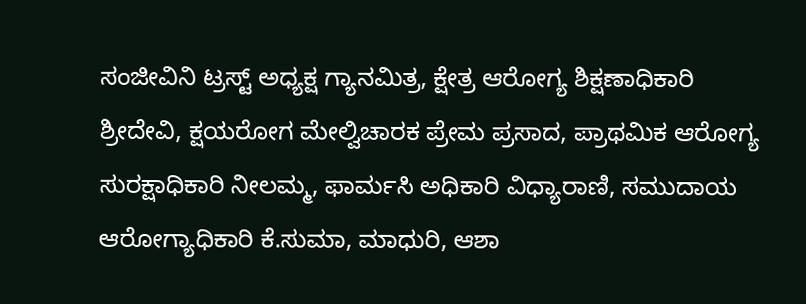ಸಂಜೀವಿನಿ ಟ್ರಸ್ಟ್ ಅಧ್ಯಕ್ಷ ಗ್ಯಾನಮಿತ್ರ, ಕ್ಷೇತ್ರ ಆರೋಗ್ಯ ಶಿಕ್ಷಣಾಧಿಕಾರಿ ಶ್ರೀದೇವಿ, ಕ್ಷಯರೋಗ ಮೇಲ್ವಿಚಾರಕ ಪ್ರೇಮ ಪ್ರಸಾದ, ಪ್ರಾಥಮಿಕ ಆರೋಗ್ಯ ಸುರಕ್ಷಾಧಿಕಾರಿ ನೀಲಮ್ಮ, ಫಾರ್ಮಸಿ ಅಧಿಕಾರಿ ವಿಧ್ಯಾರಾಣಿ, ಸಮುದಾಯ ಆರೋಗ್ಯಾಧಿಕಾರಿ ಕೆ.ಸುಮಾ, ಮಾಧುರಿ, ಆಶಾ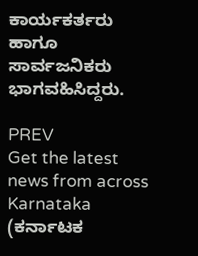ಕಾರ್ಯಕರ್ತರು ಹಾಗೂ ಸಾರ್ವಜನಿಕರು ಭಾಗವಹಿಸಿದ್ದರು.

PREV
Get the latest news from across Karnataka (ಕರ್ನಾಟಕ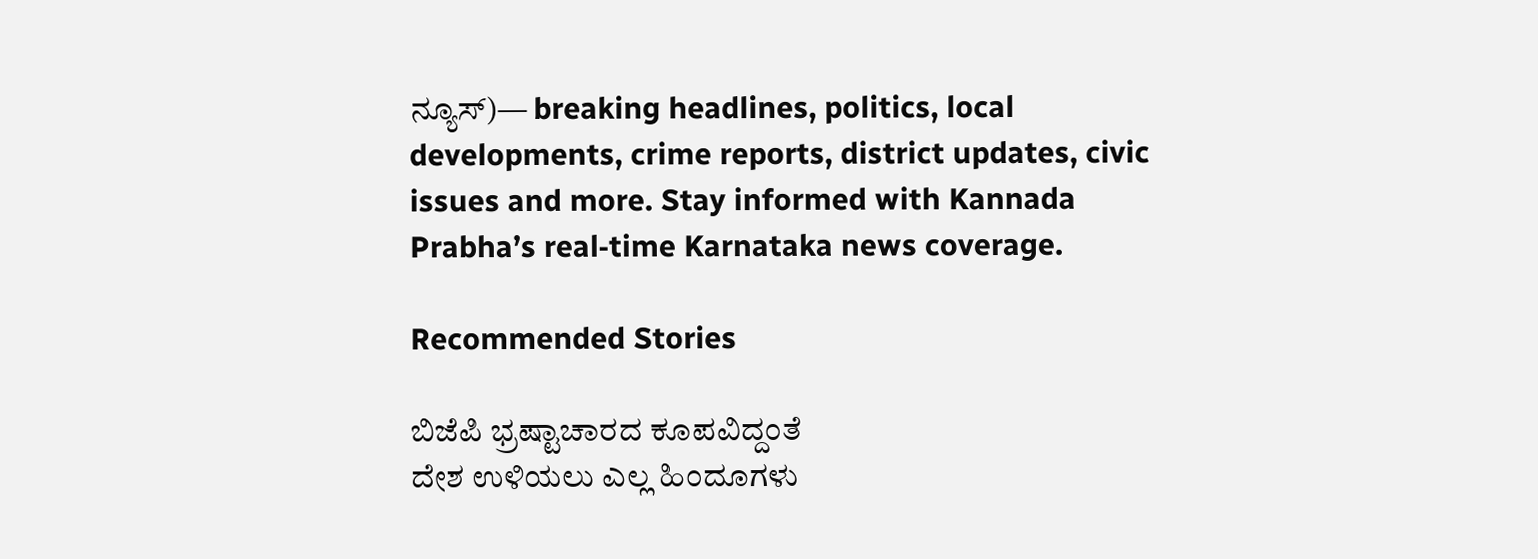ನ್ಯೂಸ್)— breaking headlines, politics, local developments, crime reports, district updates, civic issues and more. Stay informed with Kannada Prabha’s real‑time Karnataka news coverage.

Recommended Stories

ಬಿಜೆಪಿ ಭ್ರಷ್ಟಾಚಾರದ ಕೂಪವಿದ್ದಂತೆ
ದೇಶ ಉಳಿಯಲು ಎಲ್ಲ ಹಿಂದೂಗಳು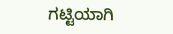ಗಟ್ಟಿಯಾಗಿ